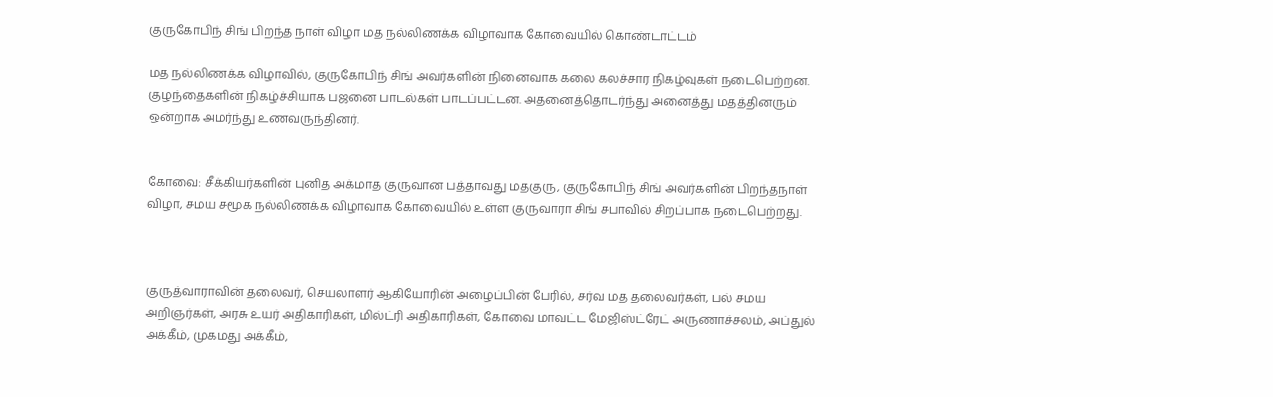குருகோபிந் சிங் பிறந்த நாள் விழா மத நல்லிணக்க விழாவாக கோவையில் கொண்டாட்டம்

மத நல்லிணக்க விழாவில், குருகோபிந் சிங் அவர்களின் நினைவாக கலை கலச்சார நிகழ்வுகள் நடைபெற்றன. குழந்தைகளின் நிகழ்ச்சியாக பஜனை பாடல்கள் பாடப்பட்டன. அதனைத்தொடர்ந்து அனைத்து மதத்தினரும் ஒன்றாக அமர்ந்து உணவருந்தினர்.


கோவை: சீக்கியர்களின் புனித அக்மாத குருவான பத்தாவது மதகுரு, குருகோபிந் சிங் அவர்களின் பிறந்தநாள் விழா, சமய சமூக நல்லிணக்க விழாவாக கோவையில் உள்ள குருவாரா சிங் சபாவில் சிறப்பாக நடைபெற்றது.



குருத்வாராவின் தலைவர், செயலாளர் ஆகியோரின் அழைப்பின் பேரில், சர்வ மத தலைவர்கள், பல் சமய அறிஞர்கள், அரசு உயர் அதிகாரிகள், மில்ட்ரி அதிகாரிகள், கோவை மாவட்ட மேஜிஸ்ட்ரேட் அருணாச்சலம், அப்துல் அக்கீம், முகமது அக்கீம்,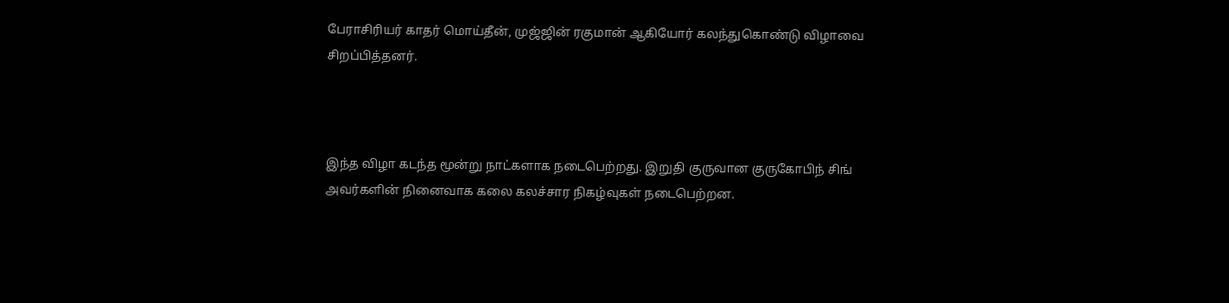பேராசிரியர் காதர் மொய்தீன், முஜ்ஜின் ரகுமான் ஆகியோர் கலந்துகொண்டு விழாவை சிறப்பித்தனர்.



இந்த விழா கடந்த மூன்று நாட்களாக நடைபெற்றது. இறுதி குருவான குருகோபிந் சிங் அவர்களின் நினைவாக கலை கலச்சார நிகழ்வுகள் நடைபெற்றன.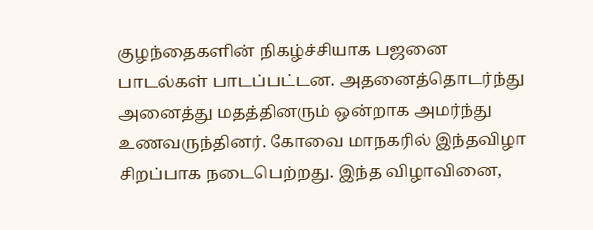குழந்தைகளின் நிகழ்ச்சியாக பஜனை பாடல்கள் பாடப்பட்டன. அதனைத்தொடர்ந்து அனைத்து மதத்தினரும் ஒன்றாக அமர்ந்து உணவருந்தினர். கோவை மாநகரில் இந்தவிழா சிறப்பாக நடைபெற்றது. இந்த விழாவினை,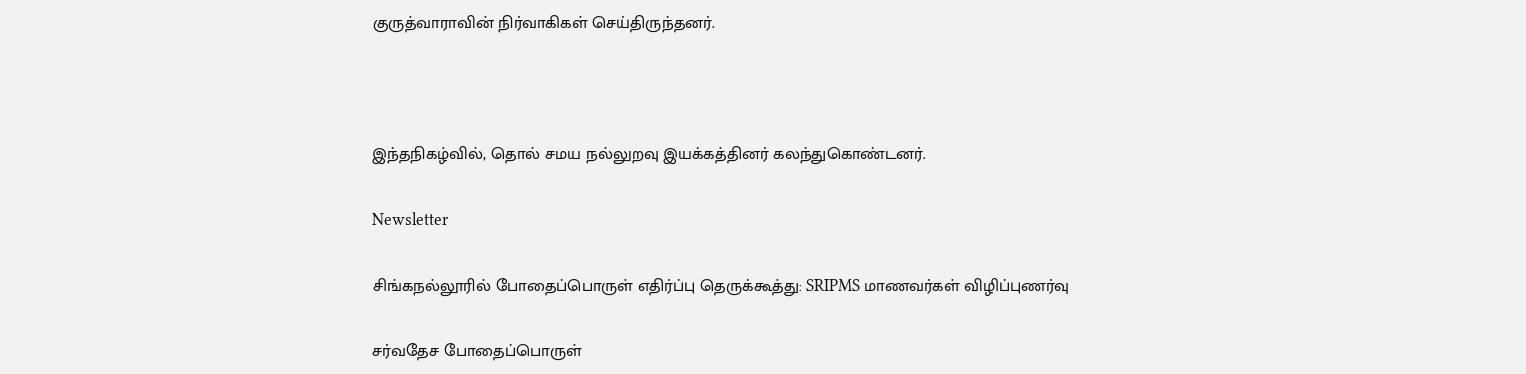குருத்வாராவின் நிர்வாகிகள் செய்திருந்தனர்.



இந்தநிகழ்வில், தொல் சமய நல்லுறவு இயக்கத்தினர் கலந்துகொண்டனர்.

Newsletter

சிங்கநல்லூரில் போதைப்பொருள் எதிர்ப்பு தெருக்கூத்து: SRIPMS மாணவர்கள் விழிப்புணர்வு

சர்வதேச போதைப்பொருள்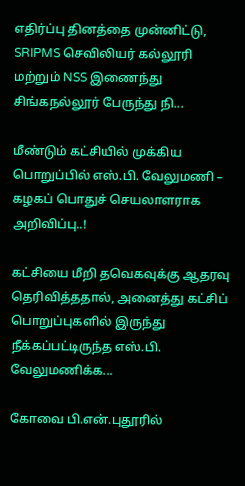எதிர்ப்பு தினத்தை முன்னிட்டு, SRIPMS செவிலியர் கல்லூரி மற்றும் NSS இணைந்து சிங்கநல்லூர் பேருந்து நி...

மீண்டும் கட்சியில் முக்கிய பொறுப்பில் எஸ்.பி. வேலுமணி – கழகப் பொதுச் செயலாளராக அறிவிப்பு..!

கட்சியை மீறி தவெகவுக்கு ஆதரவு தெரிவித்ததால், அனைத்து கட்சிப் பொறுப்புகளில் இருந்து நீக்கப்பட்டிருந்த எஸ்.பி. வேலுமணிக்க...

கோவை பி.என்.புதூரில்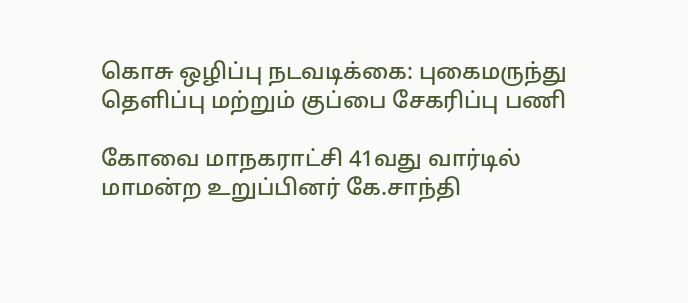கொசு ஒழிப்பு நடவடிக்கை: புகைமருந்து தெளிப்பு மற்றும் குப்பை சேகரிப்பு பணி

கோவை மாநகராட்சி 41வது வார்டில் மாமன்ற உறுப்பினர் கே.சாந்தி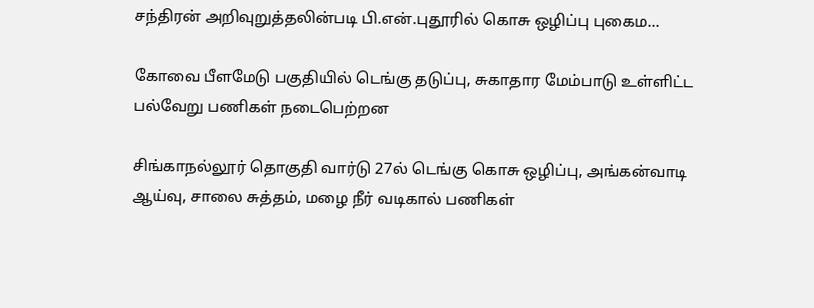சந்திரன் அறிவுறுத்தலின்படி பி.என்.புதூரில் கொசு ஒழிப்பு புகைம...

கோவை பீளமேடு பகுதியில் டெங்கு தடுப்பு, சுகாதார மேம்பாடு உள்ளிட்ட பல்வேறு பணிகள் நடைபெற்றன

சிங்காநல்லூர் தொகுதி வார்டு 27ல் டெங்கு கொசு ஒழிப்பு, அங்கன்வாடி ஆய்வு, சாலை சுத்தம், மழை நீர் வடிகால் பணிகள்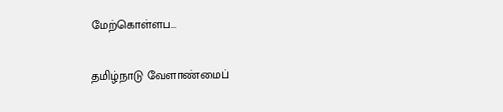மேற்கொள்ளப...

தமிழ்நாடு வேளாண்மைப்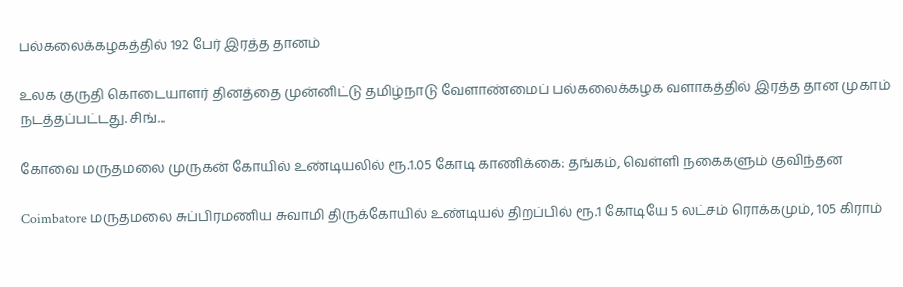பல்கலைக்கழகத்தில் 192 பேர் இரத்த தானம்

உலக குருதி கொடையாளர் தினத்தை முன்னிட்டு தமிழ்நாடு வேளாண்மைப் பல்கலைக்கழக வளாகத்தில் இரத்த தான முகாம் நடத்தப்பட்டது. சிங்...

கோவை மருதமலை முருகன் கோயில் உண்டியலில் ரூ.1.05 கோடி காணிக்கை: தங்கம், வெள்ளி நகைகளும் குவிந்தன

Coimbatore மருதமலை சுப்பிரமணிய சுவாமி திருக்கோயில் உண்டியல் திறப்பில் ரூ.1 கோடியே 5 லட்சம் ரொக்கமும், 105 கிராம்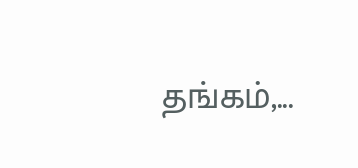தங்கம்,...